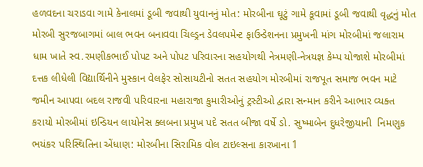હળવદના ચરાડવા ગામે કેનાલમાં ડૂબી જવાથી યુવાનનું મોત: મોરબીના ઘૂટું ગામે કૂવામાં ડૂબી જવાથી વૃદ્ધનું મોત મોરબી સુરજબાગમાં બાલ ભવન બનાવવા ચિલ્ડ્રન ડેવલપમેન્ટ ફાઉન્ડેશનના પ્રમુખની માંગ મોરબીમાં જલારામ ધામ ખાતે સ્વ.રમણીકભાઈ પોપટ અને પોપટ પરિવારના સહયોગથી નેત્રમણી-નેત્રયજ્ઞ કેમ્પ યોજાશે મોરબીમાં દત્તક લીધેલી વિદ્યાર્થિનીને મુસ્કાન વેલફેર સોસાયટીનો સતત સહયોગ મોરબીમાં રાજપૂત સમાજ ભવન માટે જમીન આપવા બદલ રાજવી પરિવારના મહારાજા કુમારીઓનું ટ્રસ્ટીઓ દ્વારા સન્માન કરીને આભાર વ્યક્ત કરાયો મોરબીમાં ઇન્ડિયન લાયોનેસ ક્લબના પ્રમુખ પદે સતત બીજા વર્ષે ડો. સુષ્માબેન દુધરેજીયાની  નિમણુક ભયંકર પરિસ્થિતિના એંધાણ: મોરબીના સિરામિક વોલ ટાઇલ્સના કારખાના 1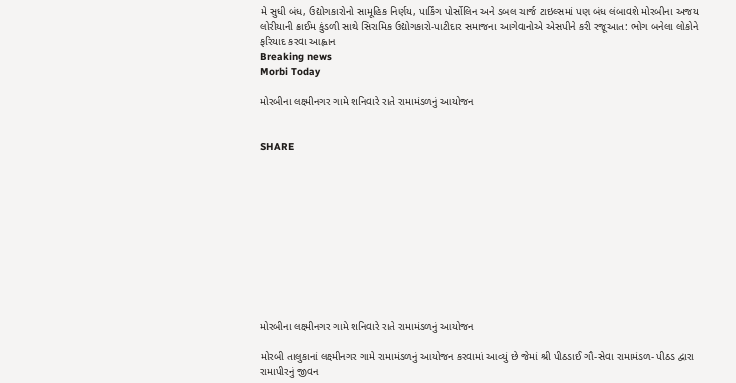મે સુધી બંધ, ઉદ્યોગકારોનો સામૂહિક નિર્ણય, પાર્કિંગ પોર્સોલિન અને ડબલ ચાર્જ ટાઇલ્સમાં પણ બંધ લંબાવશે મોરબીના અજય લોરીયાની ક્રાઈમ કુંડળી સાથે સિરામિક ઉદ્યોગકારો-પાટીદાર સમાજના આગેવાનોએ એસપીને કરી રજૂઆત: ભોગ બનેલા લોકોને ફરિયાદ કરવા આહ્વાન
Breaking news
Morbi Today

મોરબીના લક્ષ્મીનગર ગામે શનિવારે રાતે રામામંડળનું આયોજન


SHARE











મોરબીના લક્ષ્મીનગર ગામે શનિવારે રાતે રામામંડળનું આયોજન

મોરબી તાલુકાનાં લક્ષ્મીનગર ગામે રામામંડળનું આયોજન કરવામાં આવ્યું છે જેમાં શ્રી પીઠડાઈ ગૌ-સેવા રામામંડળ- પીઠડ દ્વારા રામાપીરનું જીવન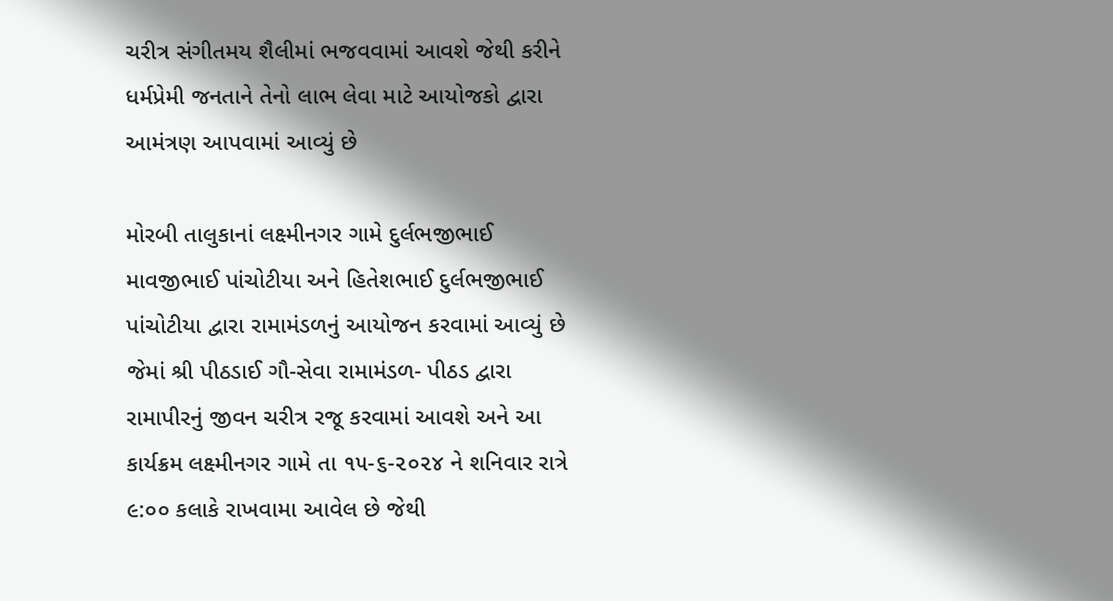ચરીત્ર સંગીતમય શૈલીમાં ભજવવામાં આવશે જેથી કરીને ધર્મપ્રેમી જનતાને તેનો લાભ લેવા માટે આયોજકો દ્વારા આમંત્રણ આપવામાં આવ્યું છે

મોરબી તાલુકાનાં લક્ષ્મીનગર ગામે દુર્લભજીભાઈ માવજીભાઈ પાંચોટીયા અને હિતેશભાઈ દુર્લભજીભાઈ પાંચોટીયા દ્વારા રામામંડળનું આયોજન કરવામાં આવ્યું છે જેમાં શ્રી પીઠડાઈ ગૌ-સેવા રામામંડળ- પીઠડ દ્વારા રામાપીરનું જીવન ચરીત્ર રજૂ કરવામાં આવશે અને આ કાર્યક્રમ લક્ષ્મીનગર ગામે તા ૧૫-૬-૨૦૨૪ ને શનિવાર રાત્રે ૯:૦૦ કલાકે રાખવામા આવેલ છે જેથી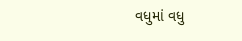વધુમાં વધુ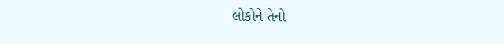લોકોને તેનો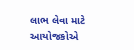લાભ લેવા માટે આયોજકોએ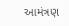આમંત્રણ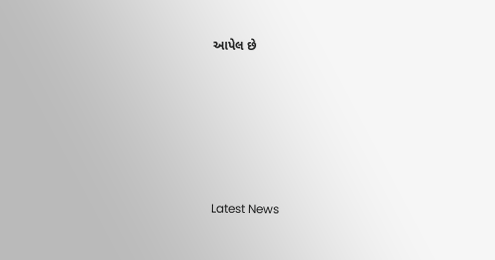આપેલ છે






Latest News